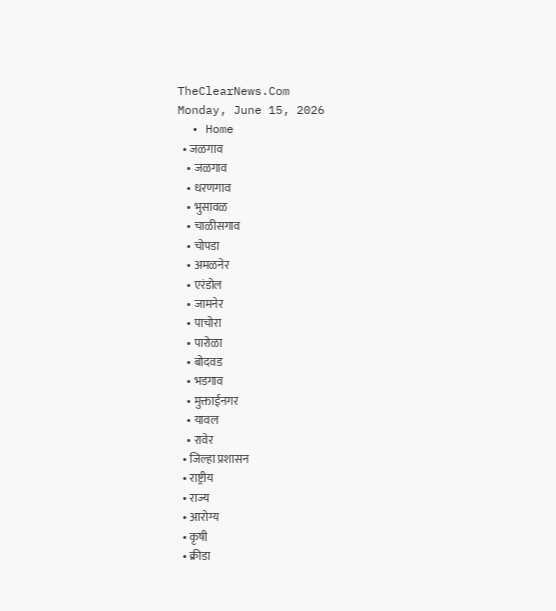TheClearNews.Com
Monday, June 15, 2026
  • Home
  • जळगाव
    • जळगाव
    • धरणगाव
    • भुसावळ
    • चाळीसगाव
    • चोपडा
    • अमळनेर
    • एरंडोल
    • जामनेर
    • पाचोरा
    • पारोळा
    • बोदवड
    • भडगाव
    • मुक्ताईनगर
    • यावल
    • रावेर
  • जिल्हा प्रशासन
  • राष्ट्रीय
  • राज्य
  • आरोग्य
  • कृषी
  • क्रीडा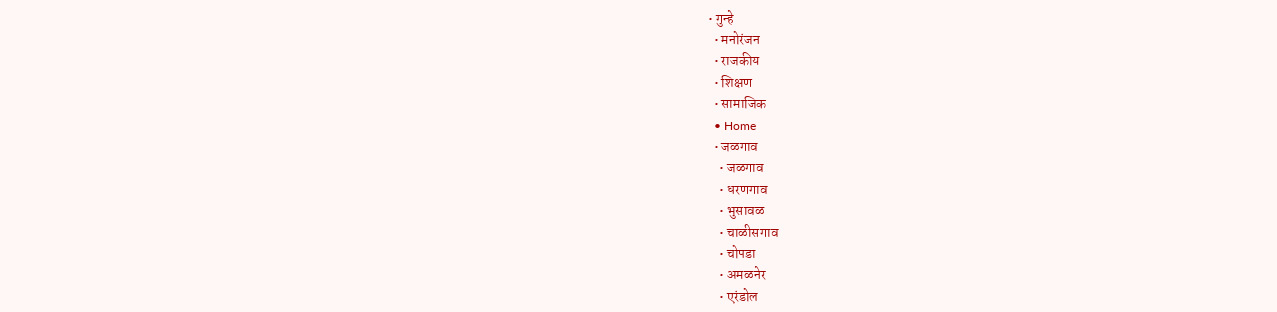• गुन्हे
  • मनोरंजन
  • राजकीय
  • शिक्षण
  • सामाजिक
  • Home
  • जळगाव
    • जळगाव
    • धरणगाव
    • भुसावळ
    • चाळीसगाव
    • चोपडा
    • अमळनेर
    • एरंडोल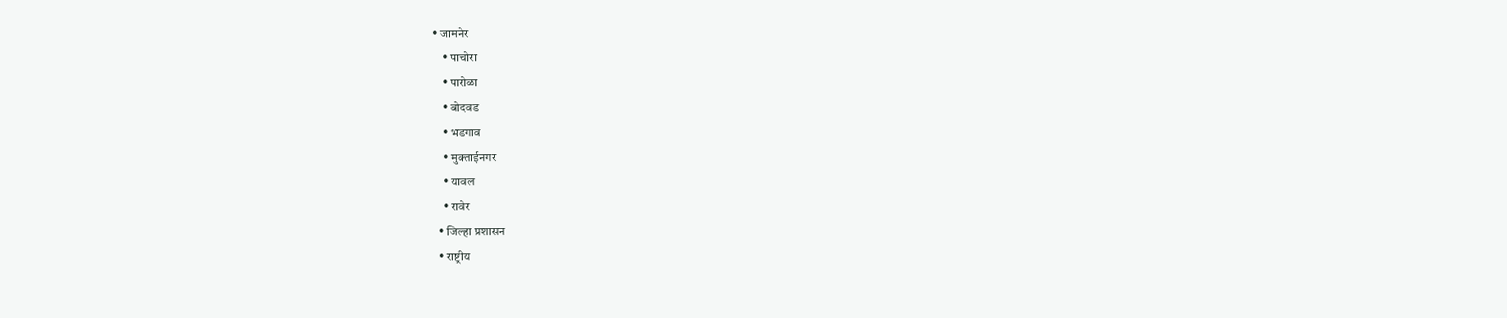• जामनेर
    • पाचोरा
    • पारोळा
    • बोदवड
    • भडगाव
    • मुक्ताईनगर
    • यावल
    • रावेर
  • जिल्हा प्रशासन
  • राष्ट्रीय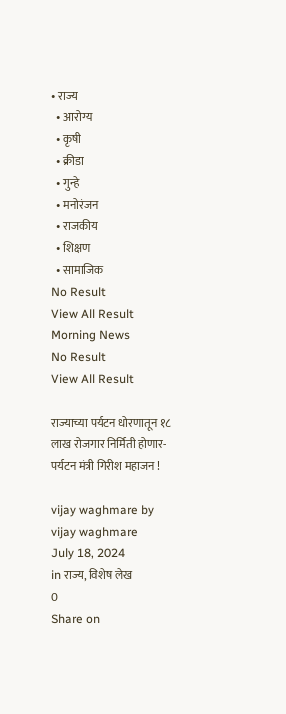• राज्य
  • आरोग्य
  • कृषी
  • क्रीडा
  • गुन्हे
  • मनोरंजन
  • राजकीय
  • शिक्षण
  • सामाजिक
No Result
View All Result
Morning News
No Result
View All Result

राज्याच्या पर्यटन धोरणातून १८ लाख रोजगार निर्मिती होणार- पर्यटन मंत्री गिरीश महाजन !

vijay waghmare by vijay waghmare
July 18, 2024
in राज्य, विशेष लेख
0
Share on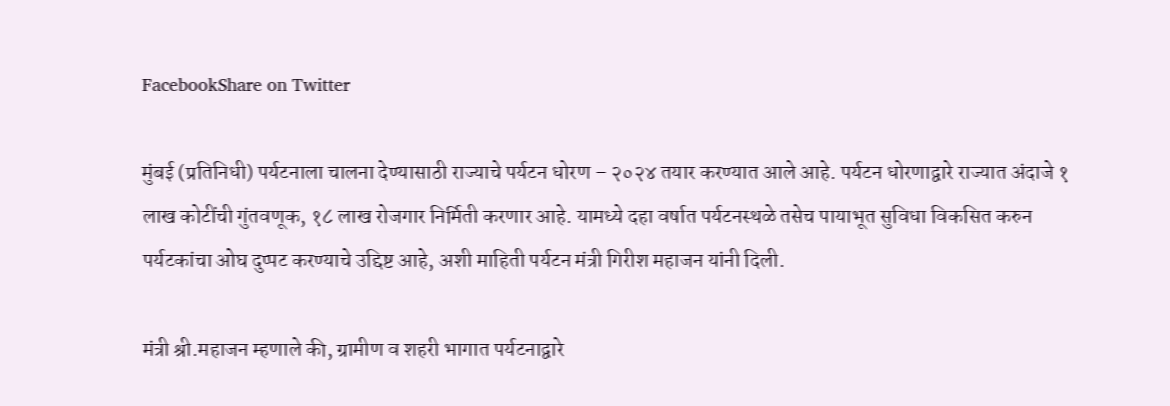FacebookShare on Twitter

मुंबई (प्रतिनिधी) पर्यटनाला चालना देण्यासाठी राज्याचे पर्यटन धोरण – २०२४ तयार करण्यात आले आहे. पर्यटन धोरणाद्वारे राज्यात अंदाजे १ लाख कोटींची गुंतवणूक, १८ लाख रोजगार निर्मिती करणार आहे. यामध्ये दहा वर्षात पर्यटनस्थळे तसेच पायाभूत सुविधा विकसित करुन पर्यटकांचा ओघ दुप्पट करण्याचे उद्दिष्ट आहे, अशी माहिती पर्यटन मंत्री गिरीश महाजन यांनी दिली.

मंत्री श्री.महाजन म्हणाले की, ग्रामीण व शहरी भागात पर्यटनाद्वारे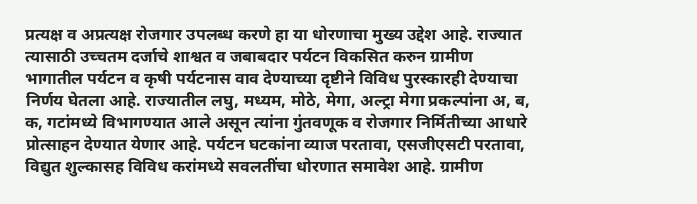प्रत्यक्ष व अप्रत्यक्ष रोजगार उपलब्ध करणे हा या धोरणाचा मुख्य उद्देश आहे. राज्यात त्यासाठी उच्चतम दर्जाचे शाश्वत व जबाबदार पर्यटन विकसित करुन ग्रामीण भागातील पर्यटन व कृषी पर्यटनास वाव देण्याच्या दृष्टीने विविध पुरस्कारही देण्याचा निर्णय घेतला आहे. राज्यातील लघु, मध्यम, मोठे, मेगा, अल्ट्रा मेगा प्रकल्पांना अ, ब, क, गटांमध्ये विभागण्यात आले असून त्यांना गुंतवणूक व रोजगार निर्मितीच्या आधारे प्रोत्साहन देण्यात येणार आहे. पर्यटन घटकांना व्याज परतावा, एसजीएसटी परतावा, विद्युत शुल्कासह विविध करांमध्ये सवलतींचा धोरणात समावेश आहे. ग्रामीण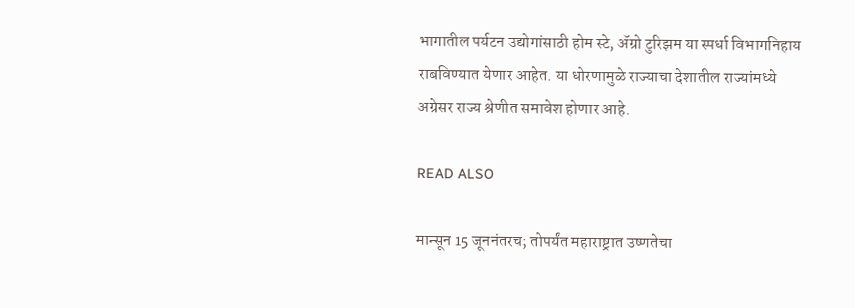भागातील पर्यटन उद्योगांसाठी होम स्टे, ॲग्रो टुरिझम या स्पर्धा विभागनिहाय राबविण्यात येणार आहेत. या धोरणामुळे राज्याचा देशातील राज्यांमध्ये अग्रेसर राज्य श्रेणीत समावेश होणार आहे.

READ ALSO

मान्सून 15 जूननंतरच; तोपर्यंत महाराष्ट्रात उष्णतेचा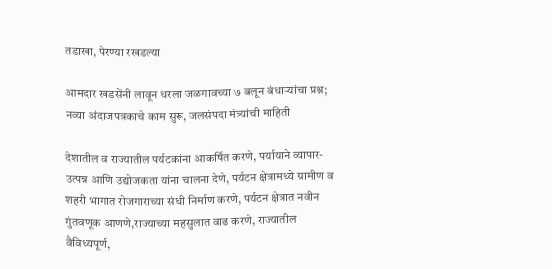तडाखा, पेरण्या रखडल्या

आमदार खडसेंनी लावून धरला जळगावच्या ७ बलून बंधाऱ्यांचा प्रश्न; नव्या अंदाजपत्रकाचे काम सुरू, जलसंपदा मंत्र्यांची माहिती

देशातील व राज्यातील पर्यटकांना आकर्षित करणे, पर्यायाने व्यापार- उत्पन्न आणि उद्योजकता यांना चालना देणे, पर्यटन क्षेत्रामध्ये ग्रामीण व शहरी भागात रोजगाराच्या संधी निर्माण करणे, पर्यटन क्षेत्रात नवीन गुंतवणूक आणणे,राज्याच्या महसुलात वाढ करणे, राज्यातील वैविध्यपूर्ण,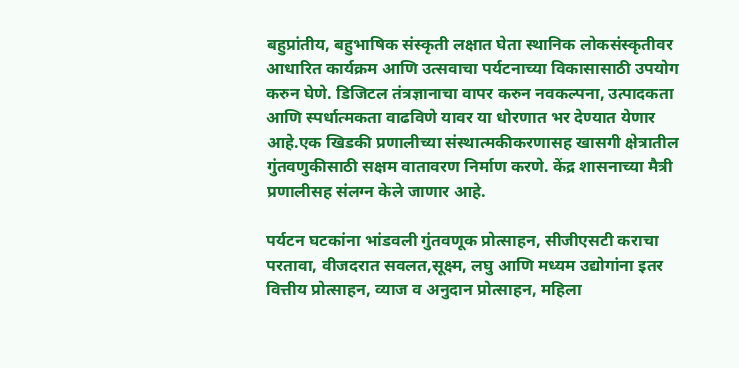बहुप्रांतीय, बहुभाषिक संस्कृती लक्षात घेता स्थानिक लोकसंस्कृतीवर आधारित कार्यक्रम आणि उत्सवाचा पर्यटनाच्या विकासासाठी उपयोग करुन घेणे. डिजिटल तंत्रज्ञानाचा वापर करुन नवकल्पना, उत्पादकता आणि स्पर्धात्मकता वाढविणे यावर या धोरणात भर देण्यात येणार आहे.एक खिडकी प्रणालीच्या संस्थात्मकीकरणासह खासगी क्षेत्रातील गुंतवणुकीसाठी सक्षम वातावरण निर्माण करणे. केंद्र शासनाच्या मैत्री प्रणालीसह संलग्न केले जाणार आहे.

पर्यटन घटकांना भांडवली गुंतवणूक प्रोत्साहन, सीजीएसटी कराचा परतावा, वीजदरात सवलत,सूक्ष्म, लघु आणि मध्यम उद्योगांना इतर वित्तीय प्रोत्साहन, व्याज व अनुदान प्रोत्साहन, महिला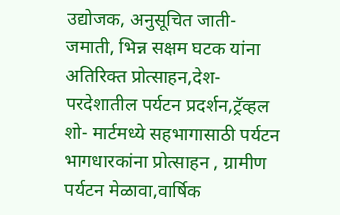उद्योजक, अनुसूचित जाती-जमाती, भिन्न सक्षम घटक यांना अतिरिक्त प्रोत्साहन,देश-परदेशातील पर्यटन प्रदर्शन,ट्रॅव्हल शो- मार्टमध्ये सहभागासाठी पर्यटन भागधारकांना प्रोत्साहन , ग्रामीण पर्यटन मेळावा,वार्षिक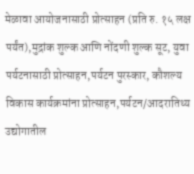मेळावा आयोजनासाठी प्रोत्साहन (प्रति रु. १५ लक्ष पर्यंत),मुद्रांक शुल्क आणि नोंदणी शुल्क सूट, युवा पर्यटनासाठी प्रोत्साहन,पर्यटन पुरस्कार, कौशल्य विकास कार्यक्रमांना प्रोत्साहन,पर्यटन/आदरातिथ्य उद्योगातील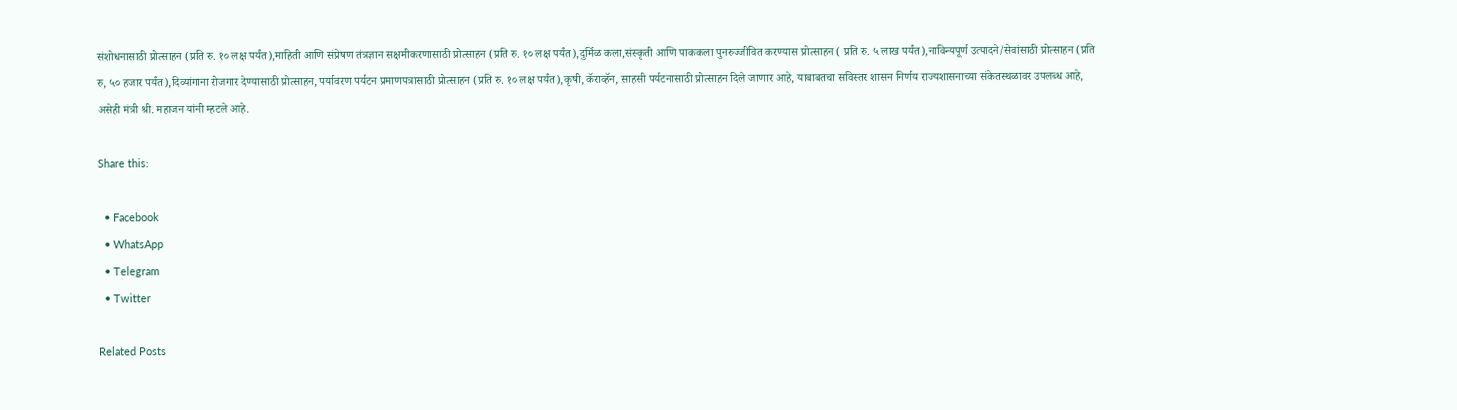संशोधनासाठी प्रोत्साहन (प्रति रु. १० लक्ष पर्यंत),माहिती आणि संप्रेषण तंत्रज्ञान सक्षमीकरणासाठी प्रोत्साहन (प्रति रु. १० लक्ष पर्यंत),दुर्मिळ कला,संस्कृती आणि पाककला पुनरुज्जीवित करण्यास प्रोत्साहन ( प्रति रु. ५ लाख पर्यंत),नाविन्यपूर्ण उत्पादने/सेवांसाठी प्रोत्साहन (प्रति रु, ५० हजार पर्यंत),दिव्यांगाना रोजगार देण्यासाठी प्रोत्साहन, पर्यावरण पर्यटन प्रमाणपत्रासाठी प्रोत्साहन (प्रति रु. १० लक्ष पर्यंत),कृषी, कॅराव्हॅन, साहसी पर्यटनासाठी प्रोत्साहन दिले जाणार आहे, याबाबतचा सविस्तर शासन निर्णय राज्यशासनाच्या संकेतस्थळावर उपलब्ध आहे, असेही मंत्री श्री. महाजन यांनी म्हटले आहे.

Share this:

  • Facebook
  • WhatsApp
  • Telegram
  • Twitter

Related Posts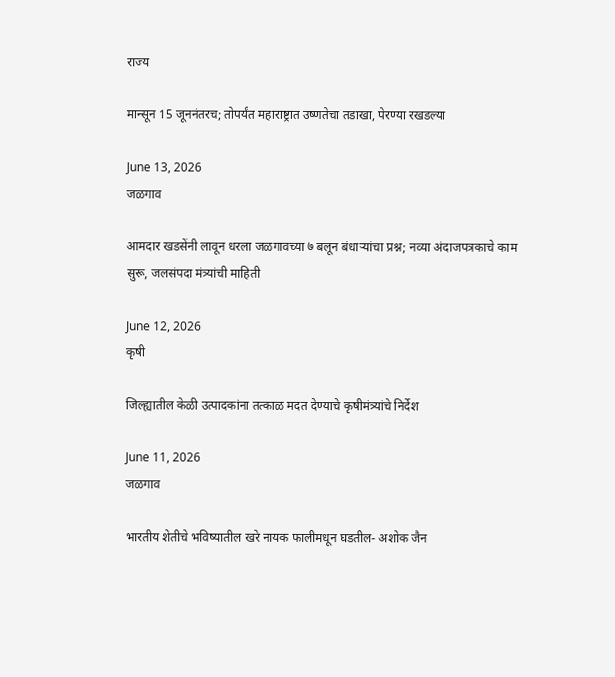राज्य

मान्सून 15 जूननंतरच; तोपर्यंत महाराष्ट्रात उष्णतेचा तडाखा, पेरण्या रखडल्या

June 13, 2026
जळगाव

आमदार खडसेंनी लावून धरला जळगावच्या ७ बलून बंधाऱ्यांचा प्रश्न; नव्या अंदाजपत्रकाचे काम सुरू, जलसंपदा मंत्र्यांची माहिती

June 12, 2026
कृषी

जिल्ह्यातील केळी उत्पादकांना तत्काळ मदत देण्याचे कृषीमंत्र्यांचे निर्देश

June 11, 2026
जळगाव

भारतीय शेतीचे भविष्यातील खरे नायक फालीमधून घडतील- अशोक जैन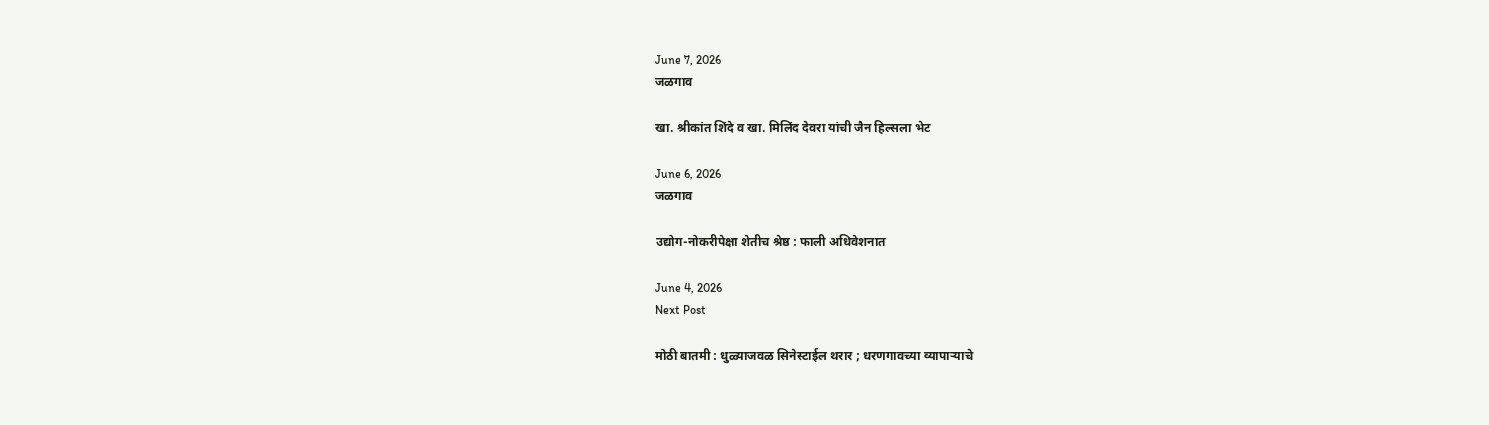June 7, 2026
जळगाव

खा. श्रीकांत शिंदे व खा. मिलिंद देवरा यांची जैन हिल्सला भेट

June 6, 2026
जळगाव

उद्योग-नोकरीपेक्षा शेतीच श्रेष्ठ : फाली अधिवेशनात

June 4, 2026
Next Post

मोठी बातमी : धुळ्याजवळ सिनेस्टाईल थरार ; धरणगावच्या व्यापाऱ्याचे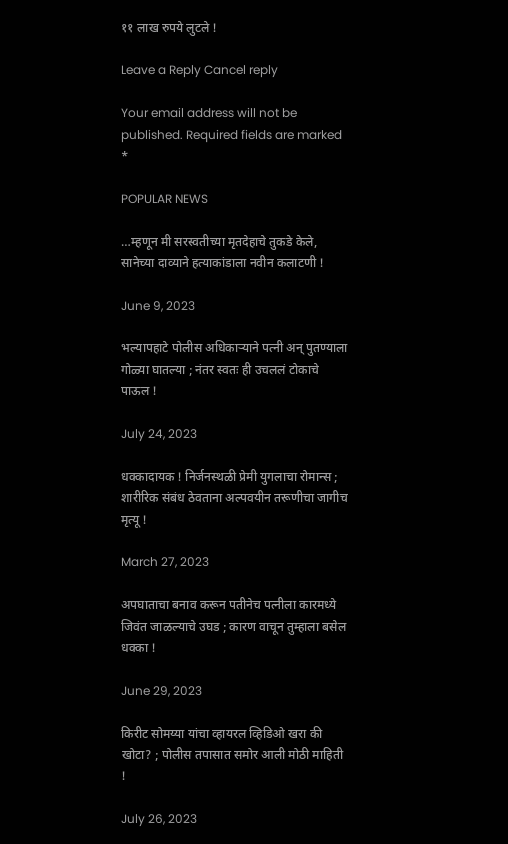११ लाख रुपये लुटले !

Leave a Reply Cancel reply

Your email address will not be published. Required fields are marked *

POPULAR NEWS

…म्हणून मी सरस्वतीच्या मृतदेहाचे तुकडे केले, सानेच्या दाव्याने हत्याकांडाला नवीन कलाटणी !

June 9, 2023

भल्यापहाटे पोलीस अधिकाऱ्याने पत्नी अन् पुतण्याला गोळ्या घातल्या ; नंतर स्वतः ही उचललं टोकाचे पाऊल !

July 24, 2023

धक्कादायक ! निर्जनस्थळी प्रेमी युगलाचा रोमान्स ; शारीरिक संबंध ठेवताना अल्पवयीन तरूणीचा जागीच मृत्यू !

March 27, 2023

अपघाताचा बनाव करून पतीनेच पत्नीला कारमध्ये जिवंत जाळल्याचे उघड ; कारण वाचून तुम्हाला बसेल धक्का !

June 29, 2023

किरीट सोमय्या यांचा व्हायरल व्हिडिओ खरा की खोटा? ; पोलीस तपासात समोर आली मोठी माहिती !

July 26, 2023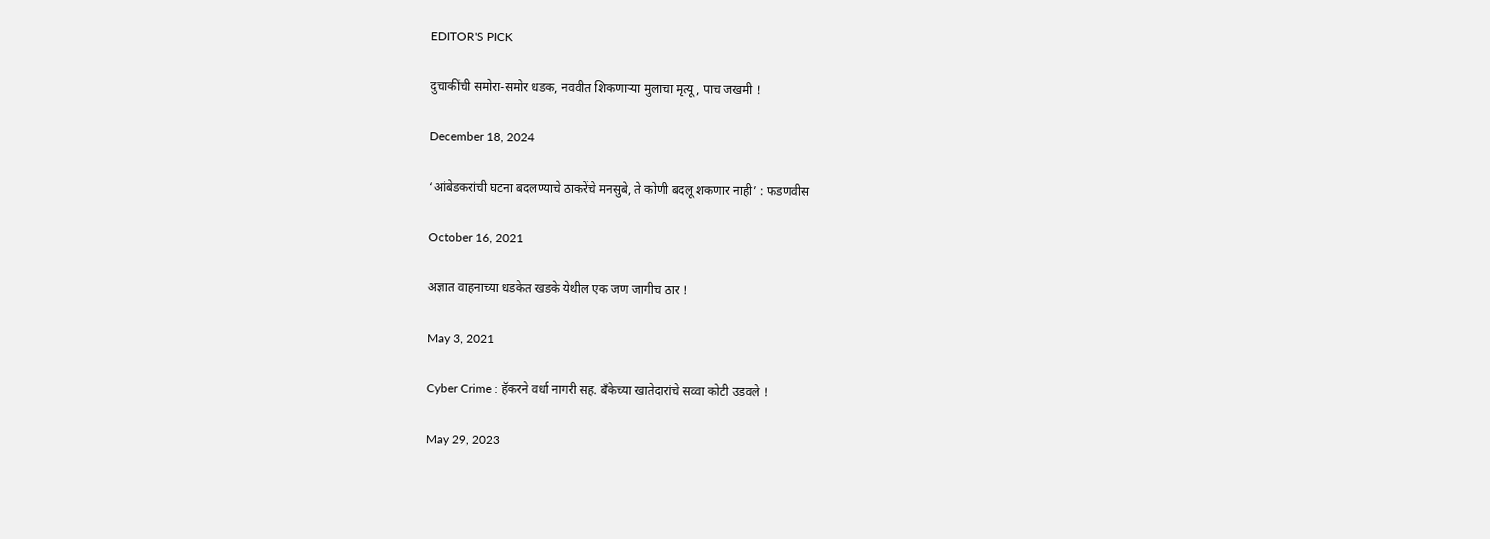EDITOR'S PICK

दुचाकींची समोरा-समोर धडक, नववीत शिकणाऱ्या मुलाचा मृत्यू, पाच जखमी !

December 18, 2024

‘आंबेडकरांची घटना बदलण्याचे ठाकरेंचे मनसुबे, ते कोणी बदलू शकणार नाही’ : फडणवीस

October 16, 2021

अज्ञात वाहनाच्या धडकेत खडके येथील एक जण जागीच ठार !

May 3, 2021

Cyber Crime : हॅकरने वर्धा नागरी सह. बँकेच्या खातेदारांचे सव्वा कोटी उडवले !

May 29, 2023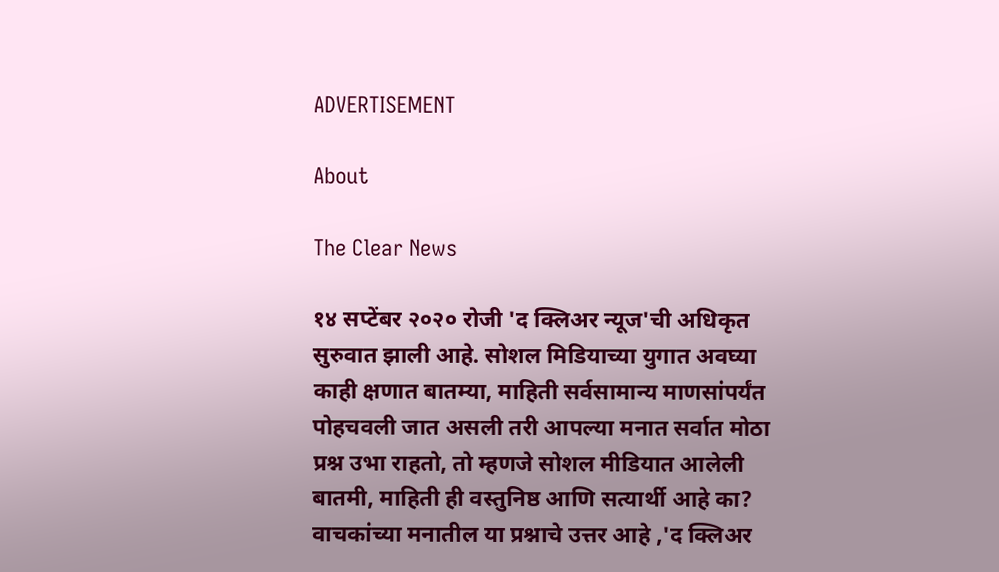ADVERTISEMENT

About

The Clear News

१४ सप्टेंबर २०२० रोजी 'द क्लिअर न्यूज'ची अधिकृत सुरुवात झाली आहे. सोशल मिडियाच्या युगात अवघ्या काही क्षणात बातम्या, माहिती सर्वसामान्य माणसांपर्यंत पोहचवली जात असली तरी आपल्या मनात सर्वात मोठा प्रश्न उभा राहतो, तो म्हणजे सोशल मीडियात आलेली बातमी, माहिती ही वस्तुनिष्ठ आणि सत्यार्थी आहे का? वाचकांच्या मनातील या प्रश्नाचे उत्तर आहे ,'द क्लिअर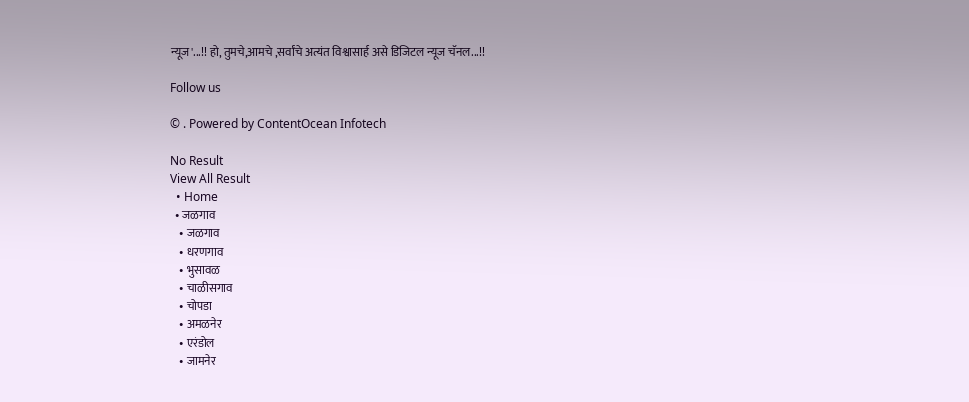न्यूज'...!! हो, तुमचे,आमचे ,सर्वांचे अत्यंत विश्वासार्ह असे डिजिटल न्यूज चॅनल...!!

Follow us

© . Powered by ContentOcean Infotech

No Result
View All Result
  • Home
  • जळगाव
    • जळगाव
    • धरणगाव
    • भुसावळ
    • चाळीसगाव
    • चोपडा
    • अमळनेर
    • एरंडोल
    • जामनेर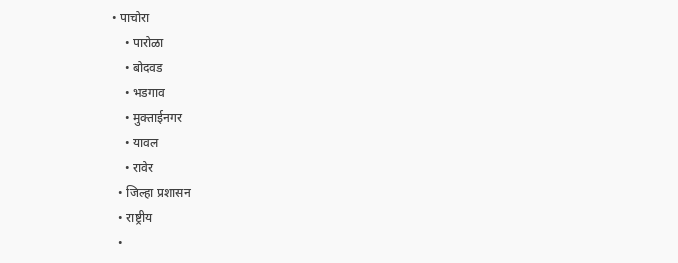• पाचोरा
    • पारोळा
    • बोदवड
    • भडगाव
    • मुक्ताईनगर
    • यावल
    • रावेर
  • जिल्हा प्रशासन
  • राष्ट्रीय
  •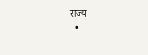राज्य
  •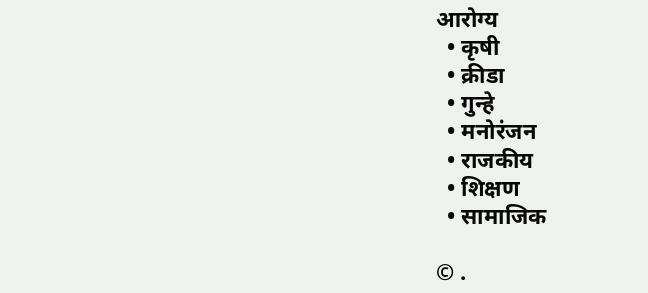आरोग्य
  • कृषी
  • क्रीडा
  • गुन्हे
  • मनोरंजन
  • राजकीय
  • शिक्षण
  • सामाजिक

© .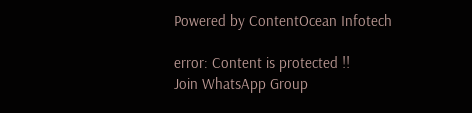Powered by ContentOcean Infotech

error: Content is protected !!
Join WhatsApp Group